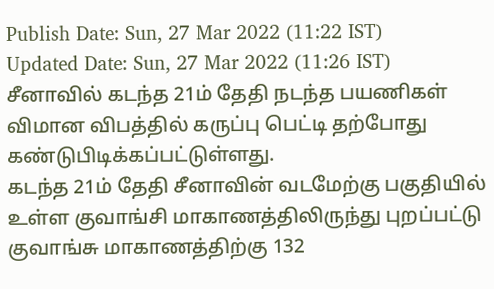Publish Date: Sun, 27 Mar 2022 (11:22 IST)
Updated Date: Sun, 27 Mar 2022 (11:26 IST)
சீனாவில் கடந்த 21ம் தேதி நடந்த பயணிகள் விமான விபத்தில் கருப்பு பெட்டி தற்போது கண்டுபிடிக்கப்பட்டுள்ளது.
கடந்த 21ம் தேதி சீனாவின் வடமேற்கு பகுதியில் உள்ள குவாங்சி மாகாணத்திலிருந்து புறப்பட்டு குவாங்சு மாகாணத்திற்கு 132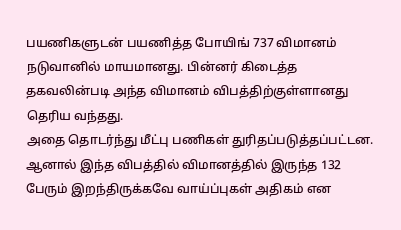பயணிகளுடன் பயணித்த போயிங் 737 விமானம் நடுவானில் மாயமானது. பின்னர் கிடைத்த தகவலின்படி அந்த விமானம் விபத்திற்குள்ளானது தெரிய வந்தது.
அதை தொடர்ந்து மீட்பு பணிகள் துரிதப்படுத்தப்பட்டன. ஆனால் இந்த விபத்தில் விமானத்தில் இருந்த 132 பேரும் இறந்திருக்கவே வாய்ப்புகள் அதிகம் என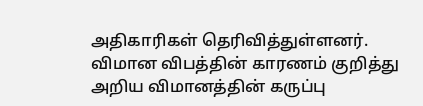அதிகாரிகள் தெரிவித்துள்ளனர். விமான விபத்தின் காரணம் குறித்து அறிய விமானத்தின் கருப்பு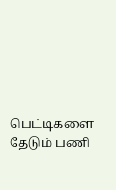பெட்டிகளை தேடும் பணி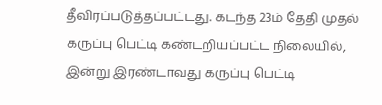தீவிரப்படுத்தப்பட்டது. கடந்த 23ம் தேதி முதல் கருப்பு பெட்டி கண்டறியப்பட்ட நிலையில், இன்று இரண்டாவது கருப்பு பெட்டி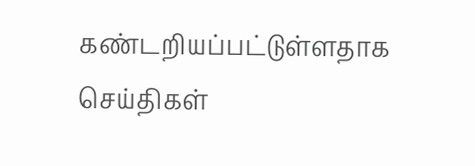கண்டறியப்பட்டுள்ளதாக செய்திகள்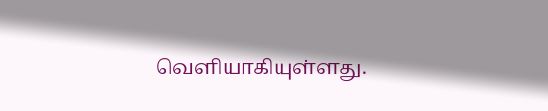வெளியாகியுள்ளது.